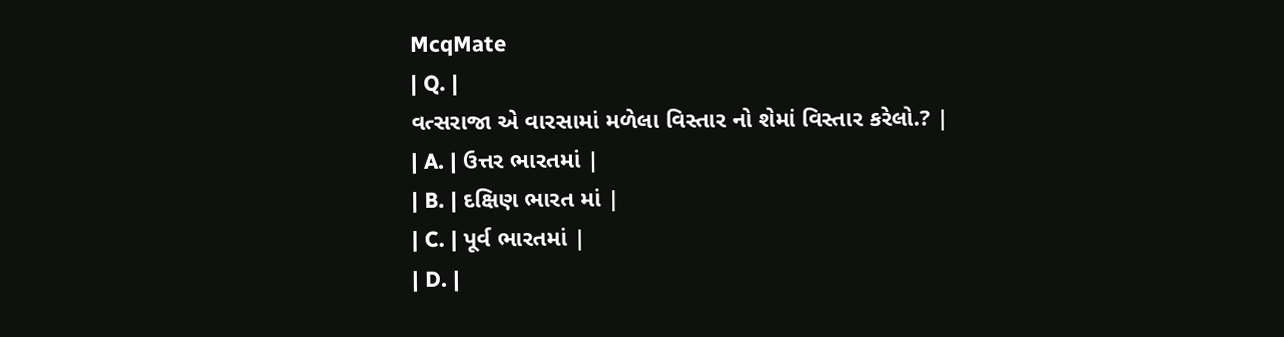McqMate
| Q. |
વત્સરાજા એ વારસામાં મળેલા વિસ્તાર નો શેમાં વિસ્તાર કરેલો.? |
| A. | ઉત્તર ભારતમાં |
| B. | દક્ષિણ ભારત માં |
| C. | પૂર્વ ભારતમાં |
| D. |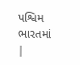પશ્વિમ ભારતમાં |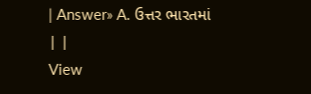| Answer» A. ઉત્તર ભારતમાં | |
View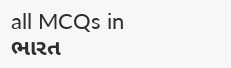all MCQs in
ભારત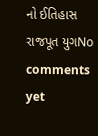નો ઈતિહાસ રાજપૂત યુગNo comments yet